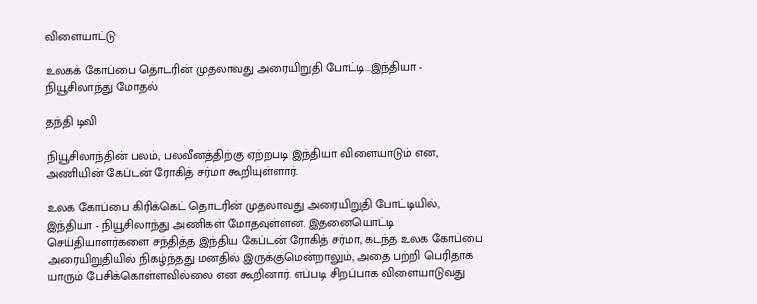விளையாட்டு

உலகக் கோப்பை தொடரின் முதலாவது அரையிறுதி போட்டி...இந்தியா - நியூசிலாந்து மோதல்

தந்தி டிவி

நியூசிலாந்தின் பலம், பலவீனத்திற்கு ஏற்றபடி இந்தியா விளையாடும் என, அணியின் கேப்டன் ரோகித் சர்மா கூறியுள்ளார்.

உலக கோப்பை கிரிக்கெட் தொடரின் முதலாவது அரையிறுதி போட்டியில், இந்தியா - நியூசிலாந்து அணிகள் மோதவுள்ளன. இதனையொட்டி செய்தியாளர்களை சந்தித்த இந்திய கேப்டன் ரோகித் சர்மா, கடந்த உலக கோப்பை அரையிறுதியில் நிகழ்ந்தது மனதில் இருக்குமென்றாலும், அதை பற்றி பெரிதாக யாரும் பேசிக்கொள்ளவில்லை என கூறினார். எப்படி சிறப்பாக விளையாடுவது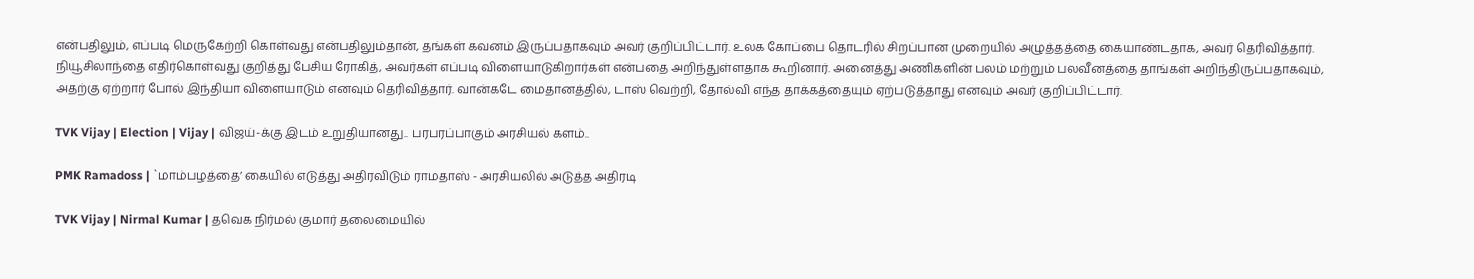என்பதிலும், எப்படி மெருகேற்றி கொள்வது என்பதிலும்தான், தங்கள் கவனம் இருப்பதாகவும் அவர் குறிப்பிட்டார். உலக கோப்பை தொடரில் சிறப்பான முறையில் அழுத்தத்தை கையாண்டதாக, அவர் தெரிவித்தார். நியூசிலாந்தை எதிர்கொள்வது குறித்து பேசிய ரோகித், அவர்கள் எப்படி விளையாடுகிறார்கள் என்பதை அறிந்துள்ளதாக கூறினார். அனைத்து அணிகளின் பலம் மற்றும் பலவீனத்தை தாங்கள் அறிந்திருப்பதாகவும், அதற்கு ஏற்றார் போல் இந்தியா விளையாடும் எனவும் தெரிவித்தார். வான்கடே மைதானத்தில், டாஸ் வெற்றி, தோல்வி எந்த தாக்கத்தையும் ஏற்படுத்தாது எனவும் அவர் குறிப்பிட்டார்.

TVK Vijay | Election | Vijay | விஜய்-க்கு இடம் உறுதியானது.. பரபரப்பாகும் அரசியல் களம்..

PMK Ramadoss | `மாம்பழத்தை’ கையில் எடுத்து அதிரவிடும் ராமதாஸ் - அரசியலில் அடுத்த அதிரடி

TVK Vijay | Nirmal Kumar | தவெக நிர்மல் குமார் தலைமையில்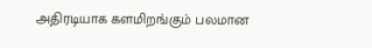அதிரடியாக களமிறங்கும் பலமான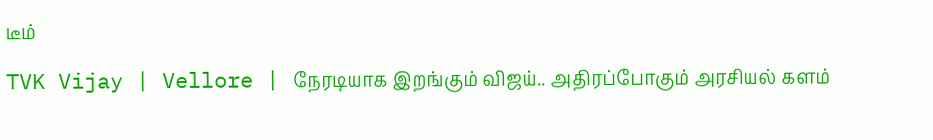டீம்

TVK Vijay | Vellore | நேரடியாக இறங்கும் விஜய்.. அதிரப்போகும் அரசியல் களம்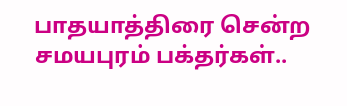பாதயாத்திரை சென்ற சமயபுரம் பக்தர்கள்..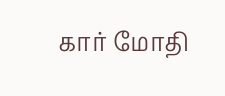கார் மோதி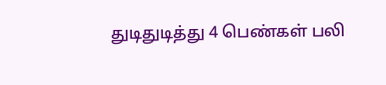துடிதுடித்து 4 பெண்கள் பலி